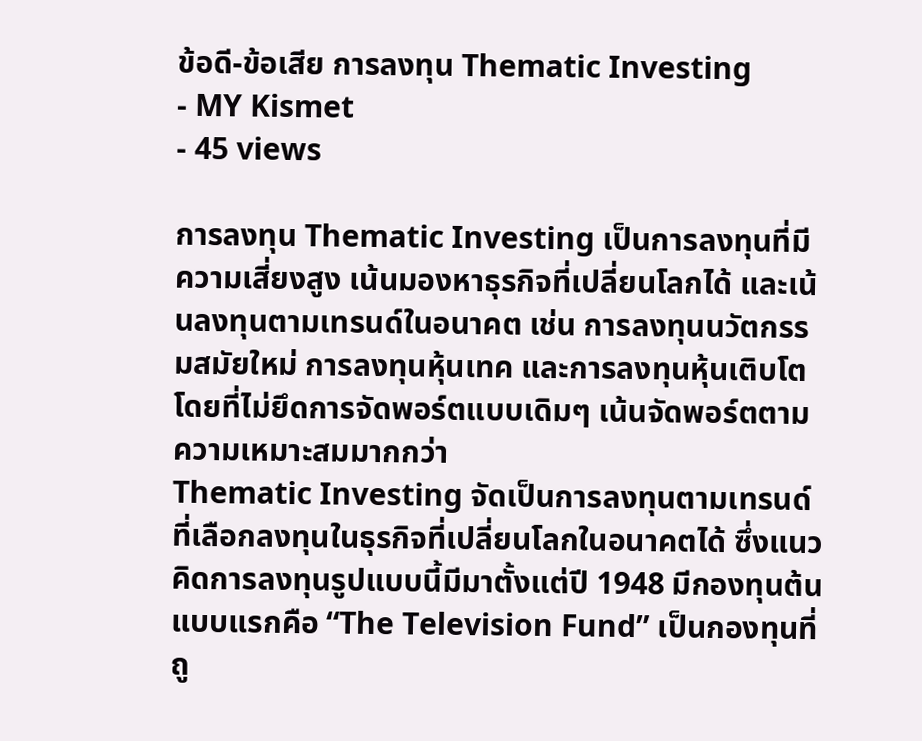ข้อดี-ข้อเสีย การลงทุน Thematic Investing
- MY Kismet
- 45 views

การลงทุน Thematic Investing เป็นการลงทุนที่มีความเสี่ยงสูง เน้นมองหาธุรกิจที่เปลี่ยนโลกได้ และเน้นลงทุนตามเทรนด์ในอนาคต เช่น การลงทุนนวัตกรรมสมัยใหม่ การลงทุนหุ้นเทค และการลงทุนหุ้นเติบโต โดยที่ไม่ยึดการจัดพอร์ตแบบเดิมๆ เน้นจัดพอร์ตตามความเหมาะสมมากกว่า
Thematic Investing จัดเป็นการลงทุนตามเทรนด์ ที่เลือกลงทุนในธุรกิจที่เปลี่ยนโลกในอนาคตได้ ซึ่งแนวคิดการลงทุนรูปแบบนี้มีมาตั้งแต่ปี 1948 มีกองทุนต้นแบบแรกคือ “The Television Fund” เป็นกองทุนที่ถู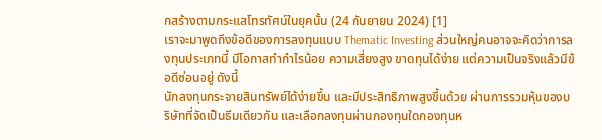กสร้างตามกระแสโทรทัศน์ในยุคนั้น (24 กันยายน 2024) [1]
เราจะมาพูดถึงข้อดีของการลงทุนแบบ Thematic Investing ส่วนใหญ่คนอาจจะคิดว่าการลงทุนประเภทนี้ มีโอกาสทำกำไรน้อย ความเสี่ยงสูง ขาดทุนได้ง่าย แต่ความเป็นจริงแล้วมีข้อดีซ่อนอยู่ ดังนี้
นักลงทุนกระจายสินทรัพย์ได้ง่ายขึ้น และมีประสิทธิภาพสูงขึ้นด้วย ผ่านการรวมหุ้นของบริษัทที่จัดเป็นธีมเดียวกัน และเลือกลงทุนผ่านกองทุนใดกองทุนห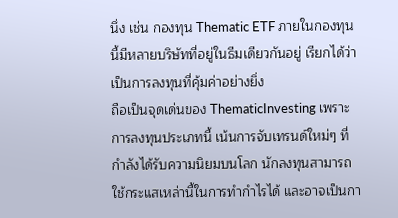นึ่ง เช่น กองทุน Thematic ETF ภายในกองทุนนี้มีหลายบริษัทที่อยู่ในธีมเดียวกันอยู่ เรียกได้ว่าเป็นการลงทุนที่คุ้มค่าอย่างยิ่ง
ถือเป็นจุดเด่นของ ThematicInvesting เพราะการลงทุนประเภทนี้ เน้นการจับเทรนด์ใหม่ๆ ที่กำลังได้รับความนิยมบนโลก นักลงทุนสามารถใช้กระแสเหล่านี้ในการทำกำไรได้ และอาจเป็นกา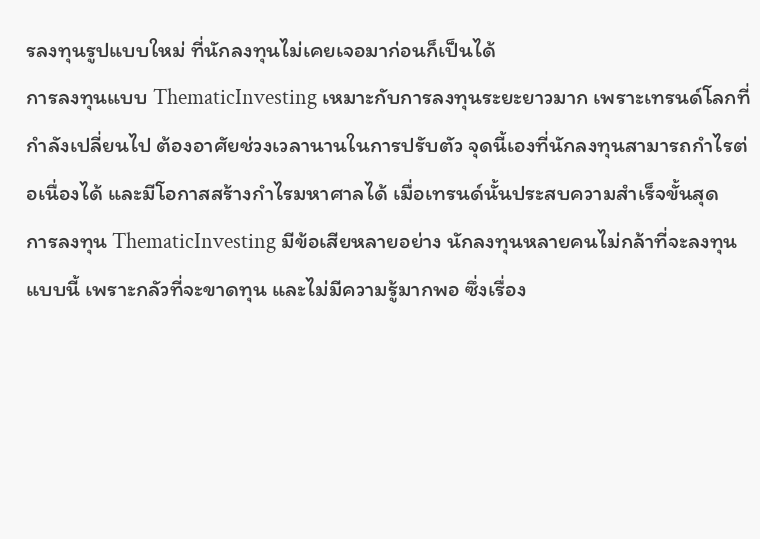รลงทุนรูปแบบใหม่ ที่นักลงทุนไม่เคยเจอมาก่อนก็เป็นได้
การลงทุนแบบ ThematicInvesting เหมาะกับการลงทุนระยะยาวมาก เพราะเทรนด์โลกที่กำลังเปลี่ยนไป ต้องอาศัยช่วงเวลานานในการปรับตัว จุดนี้เองที่นักลงทุนสามารถกำไรต่อเนื่องได้ และมีโอกาสสร้างกำไรมหาศาลได้ เมื่อเทรนด์นั้นประสบความสำเร็จขั้นสุด
การลงทุน ThematicInvesting มีข้อเสียหลายอย่าง นักลงทุนหลายคนไม่กล้าที่จะลงทุนแบบนี้ เพราะกลัวที่จะขาดทุน และไม่มีความรู้มากพอ ซึ่งเรื่อง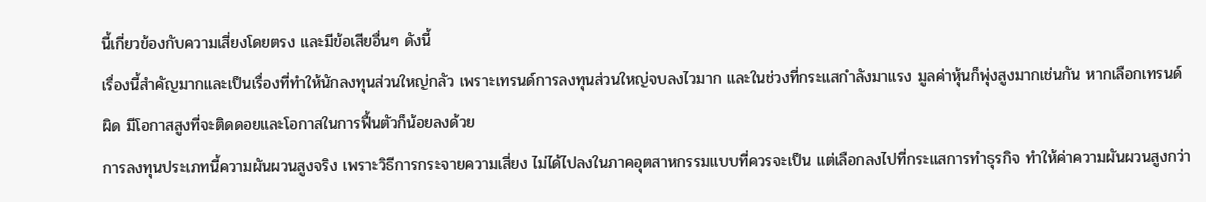นี้เกี่ยวข้องกับความเสี่ยงโดยตรง และมีข้อเสียอื่นๆ ดังนี้
เรื่องนี้สำคัญมากและเป็นเรื่องที่ทำให้นักลงทุนส่วนใหญ่กลัว เพราะเทรนด์การลงทุนส่วนใหญ่จบลงไวมาก และในช่วงที่กระแสกำลังมาแรง มูลค่าหุ้นก็พุ่งสูงมากเช่นกัน หากเลือกเทรนด์ผิด มีโอกาสสูงที่จะติดดอยและโอกาสในการฟื้นตัวก็น้อยลงด้วย
การลงทุนประเภทนี้ความผันผวนสูงจริง เพราะวิธีการกระจายความเสี่ยง ไม่ได้ไปลงในภาคอุตสาหกรรมแบบที่ควรจะเป็น แต่เลือกลงไปที่กระแสการทำธุรกิจ ทำให้ค่าความผันผวนสูงกว่า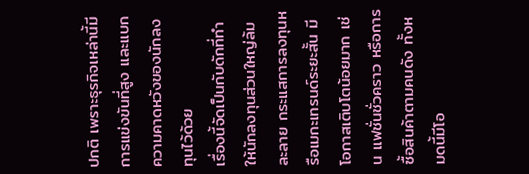ปกติ เพราะธุรกิจเหล่านี้มีการแข่งขันที่สูง และแบกความคาดหวังของนักลงทุนไว้ด้วย
เรื่องนี้จัดเป็นกับดักที่ทำให้นักลงทุนส่วนใหญ่ล้มละลาย กระแสการลงทุนหรือเมกะเทรนด์ระยะสั้น มีโอกาสเติบโตน้อยมาก เช่น แฟชั่นชั่วคราว หรือการซื้อสินค้าตามคนดัง ทั้งหมดนี้มีโอ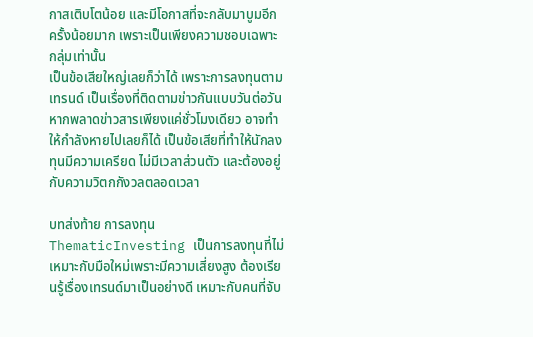กาสเติบโตน้อย และมีโอกาสที่จะกลับมาบูมอีกครั้งน้อยมาก เพราะเป็นเพียงความชอบเฉพาะกลุ่มเท่านั้น
เป็นข้อเสียใหญ่เลยก็ว่าได้ เพราะการลงทุนตามเทรนด์ เป็นเรื่องที่ติดตามข่าวกันแบบวันต่อวัน หากพลาดข่าวสารเพียงแค่ชั่วโมงเดียว อาจทำให้กำลังหายไปเลยก็ได้ เป็นข้อเสียที่ทำให้นักลงทุนมีความเครียด ไม่มีเวลาส่วนตัว และต้องอยู่กับความวิตกกังวลตลอดเวลา

บทส่งท้าย การลงทุน ThematicInvesting เป็นการลงทุนที่ไม่เหมาะกับมือใหม่เพราะมีความเสี่ยงสูง ต้องเรียนรู้เรื่องเทรนด์มาเป็นอย่างดี เหมาะกับคนที่จับ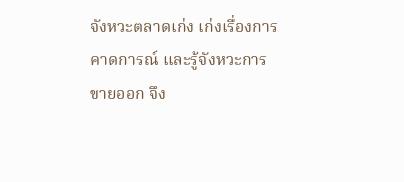จังหวะตลาดเก่ง เก่งเรื่องการคาดการณ์ และรู้จังหวะการขายออก จึง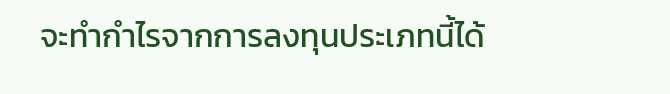จะทำกำไรจากการลงทุนประเภทนี้ได้